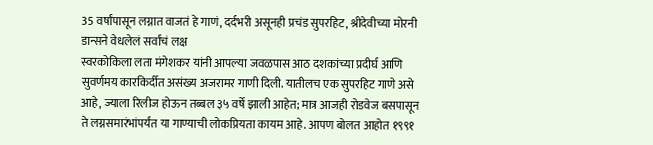35 वर्षांपासून लग्नात वाजतं हे गाणं, दर्दभरी असूनही प्रचंड सुपरहिट, श्रीदेवीच्या मोरनी डान्सने वेधलेलं सर्वांचं लक्ष
स्वरकोकिला लता मंगेशकर यांनी आपल्या जवळपास आठ दशकांच्या प्रदीर्घ आणि सुवर्णमय कारकिर्दीत असंख्य अजरामर गाणी दिली. यातीलच एक सुपरहिट गाणे असे आहे, ज्याला रिलीज होऊन तब्बल ३५ वर्षे झाली आहेत; मात्र आजही रोडवेज बसपासून ते लग्नसमारंभांपर्यंत या गाण्याची लोकप्रियता कायम आहे. आपण बोलत आहोत १९९१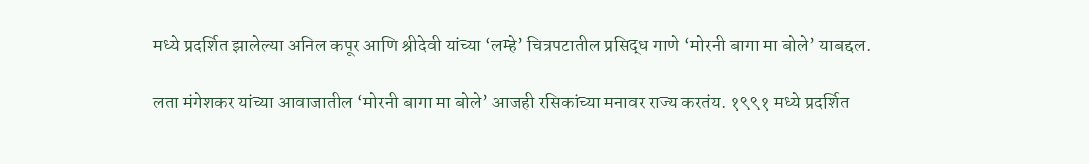मध्ये प्रदर्शित झालेल्या अनिल कपूर आणि श्रीदेवी यांच्या ‘लम्हे’ चित्रपटातील प्रसिद्ध गाणे ‘मोरनी बागा मा बोले’ याबद्दल.

लता मंगेशकर यांच्या आवाजातील ‘मोरनी बागा मा बोले’ आजही रसिकांच्या मनावर राज्य करतंय. १९९१ मध्ये प्रदर्शित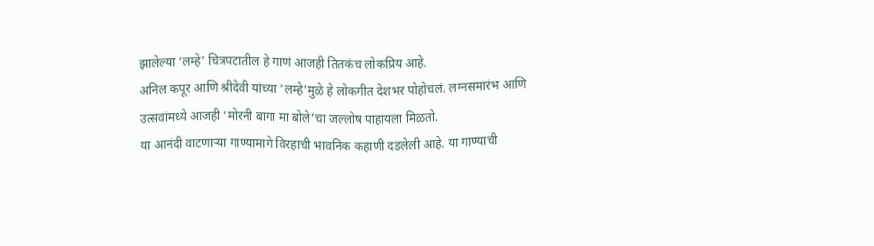झालेल्या ‘लम्हे’ चित्रपटातील हे गाणं आजही तितकंच लोकप्रिय आहे.
अनिल कपूर आणि श्रीदेवी यांच्या ‘लम्हे’मुळे हे लोकगीत देशभर पोहोचलं. लग्नसमारंभ आणि उत्सवांमध्ये आजही ‘मोरनी बागा मा बोले’चा जल्लोष पाहायला मिळतो.
या आनंदी वाटणाऱ्या गाण्यामागे विरहाची भावनिक कहाणी दडलेली आहे. या गाण्याची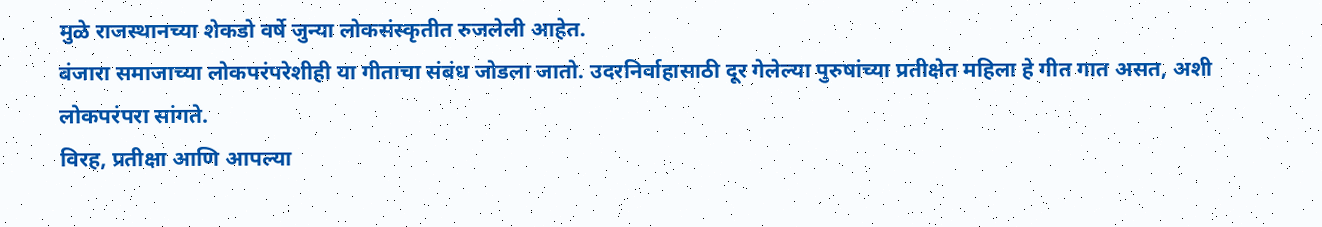मुळे राजस्थानच्या शेकडो वर्षे जुन्या लोकसंस्कृतीत रुजलेली आहेत.
बंजारा समाजाच्या लोकपरंपरेशीही या गीताचा संबंध जोडला जातो. उदरनिर्वाहासाठी दूर गेलेल्या पुरुषांच्या प्रतीक्षेत महिला हे गीत गात असत, अशी लोकपरंपरा सांगते.
विरह, प्रतीक्षा आणि आपल्या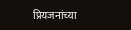प्रियजनांच्या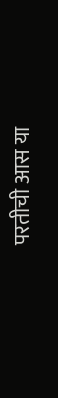परतीची आस या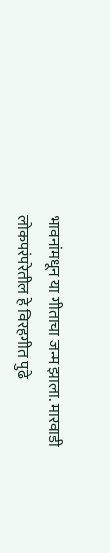भावनांमधून या गीताचा जन्म झाला. मारवाडी लोकपरंपरेतील हे विरहगीत पुढे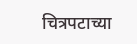चित्रपटाच्या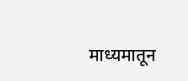माध्यमातून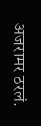अजरामर ठरलं.